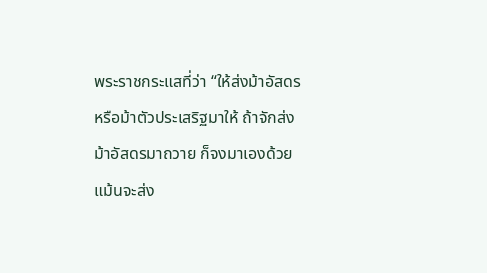พระราชกระแสที่ว่า “ให้ส่งม้าอัสดรหรือม้าตัวประเสริฐมาให้ ถ้าจักส่งม้าอัสดรมาถวาย ก็จงมาเองด้วย แม้นจะส่ง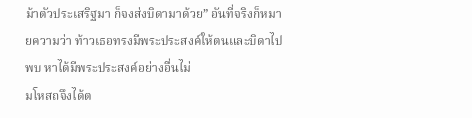ม้าตัวประเสริฐมา ก็จงส่งบิดามาด้วย” อันที่จริงก็หมายความว่า ท้าวเธอทรงมีพระประสงค์ให้ตนและบิดาไปพบ หาได้มีพระประสงค์อย่างอื่นไม่
มโหสถจึงได้ต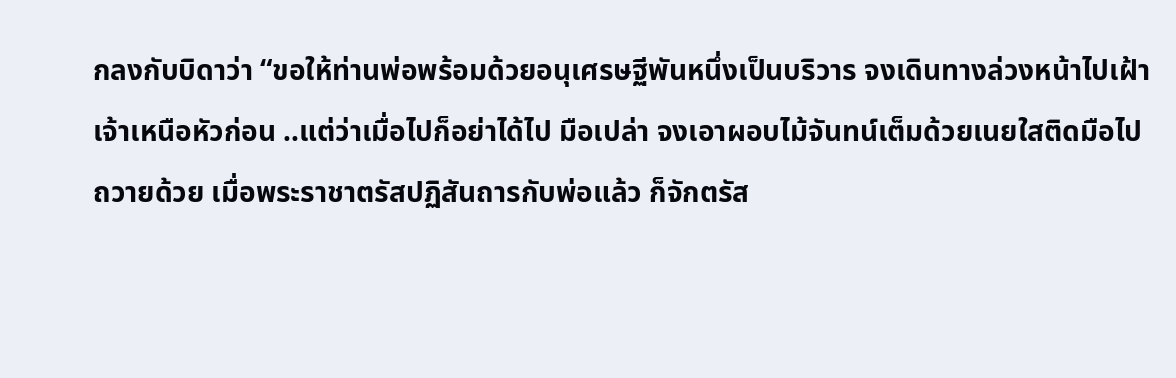กลงกับบิดาว่า “ขอให้ท่านพ่อพร้อมด้วยอนุเศรษฐีพันหนึ่งเป็นบริวาร จงเดินทางล่วงหน้าไปเฝ้าเจ้าเหนือหัวก่อน ..แต่ว่าเมื่อไปก็อย่าได้ไป มือเปล่า จงเอาผอบไม้จันทน์เต็มด้วยเนยใสติดมือไปถวายด้วย เมื่อพระราชาตรัสปฏิสันถารกับพ่อแล้ว ก็จักตรัส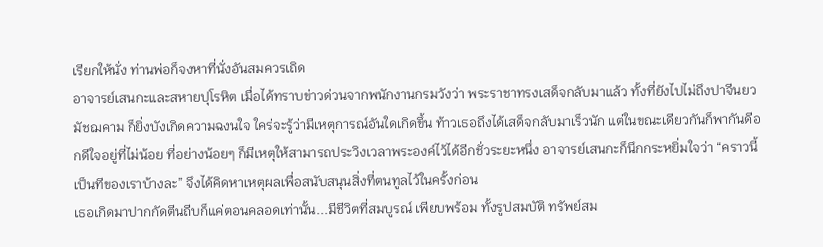เรียกให้นั่ง ท่านพ่อก็จงหาที่นั่งอันสมควรเถิด
อาจารย์เสนกะและสหายปุโรหิต เมื่อได้ทราบข่าวด่วนจากพนักงานกรมวังว่า พระราชาทรงเสด็จกลับมาแล้ว ทั้งที่ยังไปไม่ถึงปาจีนยวมัชฌคาม ก็ยิ่งบังเกิดความฉงนใจ ใคร่จะรู้ว่ามีเหตุการณ์อันใดเกิดขึ้น ท้าวเธอถึงได้เสด็จกลับมาเร็วนัก แต่ในขณะเดียวกันก็พากันดีอกดีใจอยู่ที่ไม่น้อย ที่อย่างน้อยๆ ก็มีเหตุให้สามารถประวิงเวลาพระองค์ไว้ได้อีกชั่วระยะหนึ่ง อาจารย์เสนกะก็นึกกระหยิ่มใจว่า “คราวนี้เป็นทีของเราบ้างละ” จึงได้คิดหาเหตุผลเพื่อสนับสนุนสิ่งที่ตนทูลไว้ในครั้งก่อน
เธอเกิดมาปากกัดตีนถีบก็แค่ตอนคลอดเท่านั้น...มีชีวิตที่สมบูรณ์ เพียบพร้อม ทั้งรูปสมบัติ ทรัพย์สม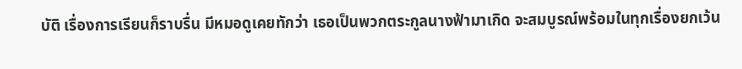บัติ เรื่องการเรียนก็ราบรื่น มีหมอดูเคยทักว่า เธอเป็นพวกตระกูลนางฟ้ามาเกิด จะสมบูรณ์พร้อมในทุกเรื่องยกเว้น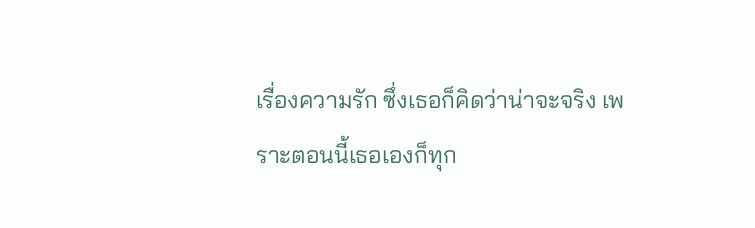เรื่องความรัก ซึ่งเธอก็คิดว่าน่าจะจริง เพราะตอนนี้เธอเองก็ทุก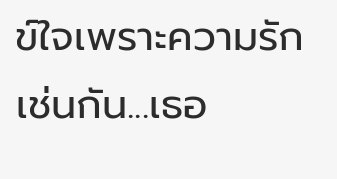ข์ใจเพราะความรักเช่นกัน...เธอ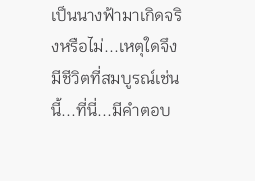เป็นนางฟ้ามาเกิดจริงหรือไม่...เหตุใดจึงมีชีวิตที่สมบูรณ์เช่นนี้...ที่นี่...มีคำตอบ